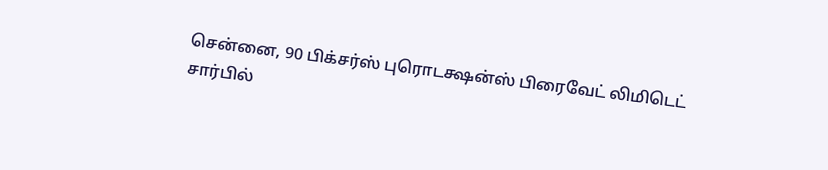சென்னை, 90 பிக்சர்ஸ் புரொடக்ஷன்ஸ் பிரைவேட் லிமிடெட் சார்பில்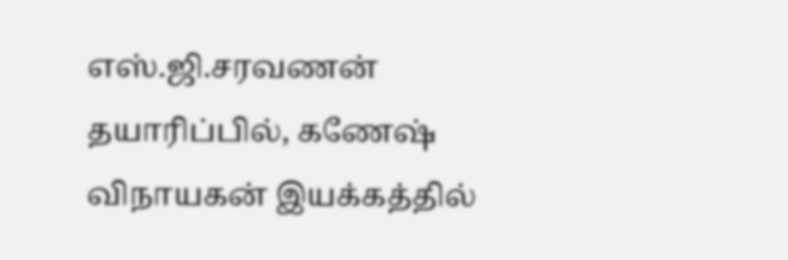எஸ்.ஜி.சரவணன் தயாரிப்பில், கணேஷ் விநாயகன் இயக்கத்தில்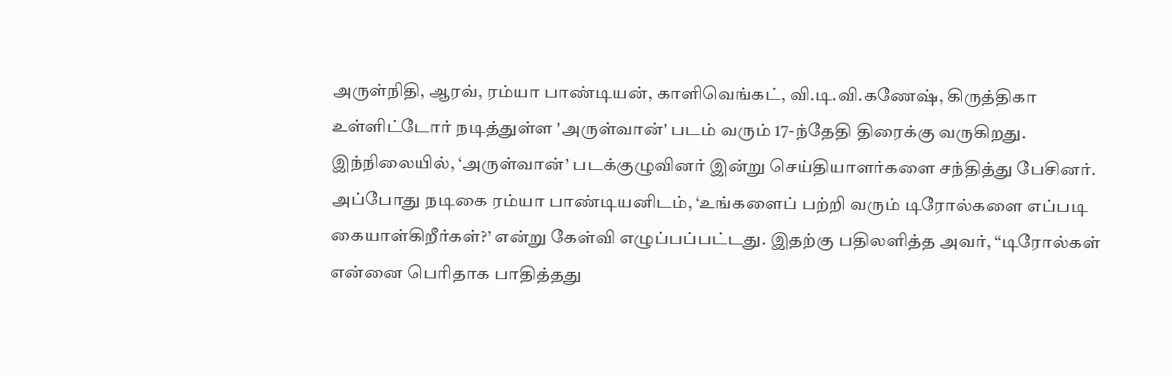அருள்நிதி, ஆரவ், ரம்யா பாண்டியன், காளிவெங்கட், வி.டி.வி.கணேஷ், கிருத்திகா உள்ளிட்டோர் நடித்துள்ள 'அருள்வான்' படம் வரும் 17-ந்தேதி திரைக்கு வருகிறது. இந்நிலையில், ‘அருள்வான்’ படக்குழுவினர் இன்று செய்தியாளர்களை சந்தித்து பேசினர். அப்போது நடிகை ரம்யா பாண்டியனிடம், ‘உங்களைப் பற்றி வரும் டிரோல்களை எப்படி கையாள்கிறீர்கள்?’ என்று கேள்வி எழுப்பப்பட்டது. இதற்கு பதிலளித்த அவர், “டிரோல்கள் என்னை பெரிதாக பாதித்தது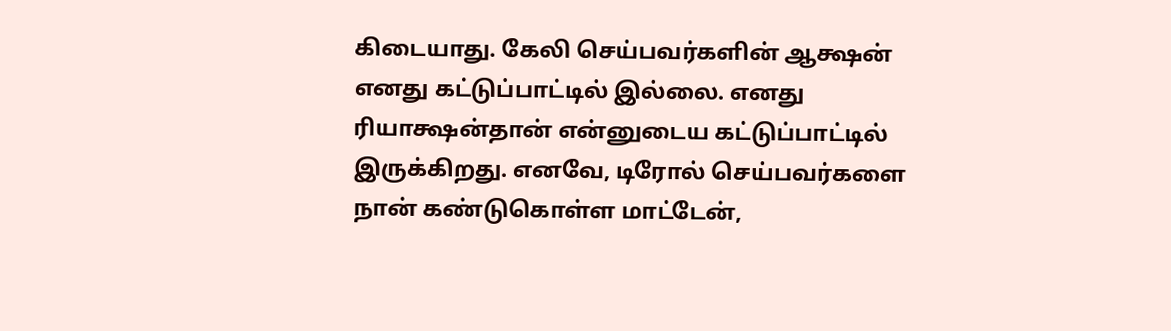கிடையாது. கேலி செய்பவர்களின் ஆக்ஷன் எனது கட்டுப்பாட்டில் இல்லை. எனது ரியாக்ஷன்தான் என்னுடைய கட்டுப்பாட்டில் இருக்கிறது. எனவே, டிரோல் செய்பவர்களை நான் கண்டுகொள்ள மாட்டேன்,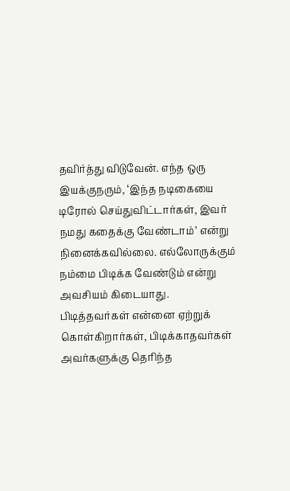தவிர்த்து விடுவேன். எந்த ஒரு இயக்குநரும், ‘இந்த நடிகையை டிரோல் செய்துவிட்டார்கள், இவர் நமது கதைக்கு வேண்டாம்’ என்று நினைக்கவில்லை. எல்லோருக்கும் நம்மை பிடிக்க வேண்டும் என்று அவசியம் கிடையாது. பிடித்தவர்கள் என்னை ஏற்றுக் கொள்கிறார்கள், பிடிக்காதவர்கள் அவர்களுக்கு தெரிந்த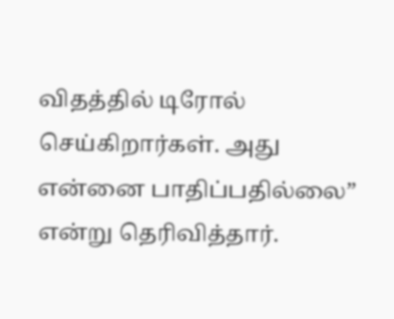விதத்தில் டிரோல் செய்கிறார்கள். அது என்னை பாதிப்பதில்லை” என்று தெரிவித்தார்.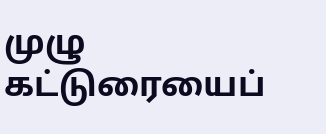முழு கட்டுரையைப்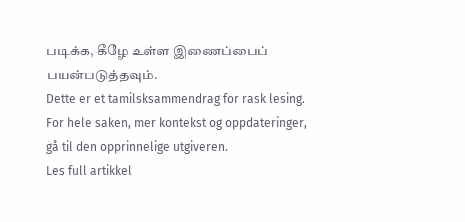படிக்க, கீழே உள்ள இணைப்பைப் பயன்படுத்தவும்.
Dette er et tamilsksammendrag for rask lesing. For hele saken, mer kontekst og oppdateringer, gå til den opprinnelige utgiveren.
Les full artikkel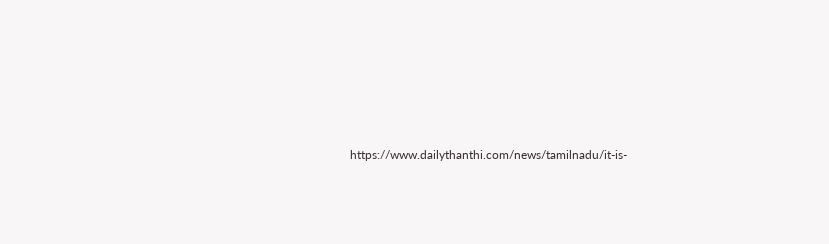https://www.dailythanthi.com/news/tamilnadu/it-is-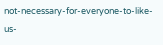not-necessary-for-everyone-to-like-us-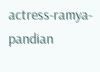actress-ramya-pandian